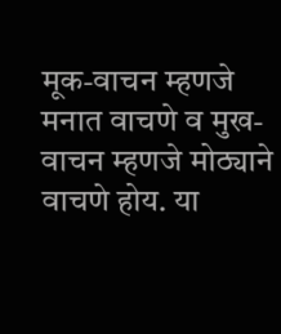मूक-वाचन म्हणजे मनात वाचणे व मुख-वाचन म्हणजे मोठ्याने वाचणे होय. या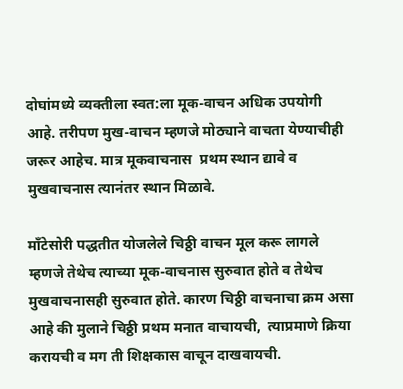दोघांमध्ये व्यक्तीला स्वत:ला मूक-वाचन अधिक उपयोगी आहे. तरीपण मुख-वाचन म्हणजे मोठ्याने वाचता येण्याचीही जरूर आहेच. मात्र मूकवाचनास  प्रथम स्थान द्यावे व मुखवाचनास त्यानंतर स्थान मिळावे.

माँटेसोरी पद्धतीत योजलेले चिठ्ठी वाचन मूल करू लागले म्हणजे तेथेच त्याच्या मूक-वाचनास सुरुवात होते व तेथेच मुखवाचनासही सुरुवात होते. कारण चिठ्ठी वाचनाचा क्रम असा आहे की मुलाने चिठ्ठी प्रथम मनात वाचायची,  त्याप्रमाणे क्रिया करायची व मग ती शिक्षकास वाचून दाखवायची.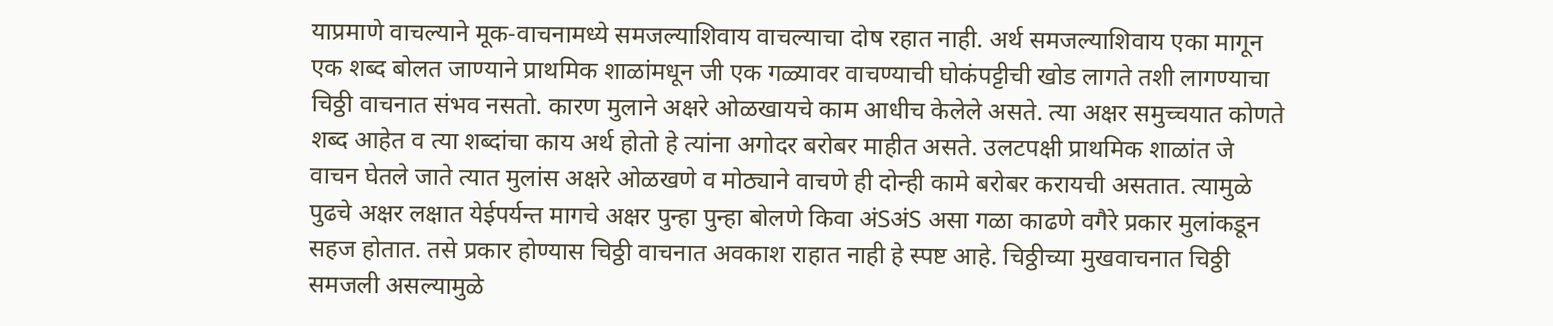याप्रमाणे वाचल्याने मूक-वाचनामध्ये समजल्याशिवाय वाचल्याचा दोष रहात नाही. अर्थ समजल्याशिवाय एका मागून एक शब्द बोलत जाण्याने प्राथमिक शाळांमधून जी एक गळ्यावर वाचण्याची घोकंपट्टीची खोड लागते तशी लागण्याचा चिठ्ठी वाचनात संभव नसतो. कारण मुलाने अक्षरे ओळखायचे काम आधीच केलेले असते. त्या अक्षर समुच्चयात कोणते शब्द आहेत व त्या शब्दांचा काय अर्थ होतो हे त्यांना अगोदर बरोबर माहीत असते. उलटपक्षी प्राथमिक शाळांत जे वाचन घेतले जाते त्यात मुलांस अक्षरे ओळखणे व मोठ्याने वाचणे ही दोन्ही कामे बरोबर करायची असतात. त्यामुळे पुढचे अक्षर लक्षात येईपर्यन्त मागचे अक्षर पुन्हा पुन्हा बोलणे किवा अंSअंS असा गळा काढणे वगैरे प्रकार मुलांकडून सहज होतात. तसे प्रकार होण्यास चिठ्ठी वाचनात अवकाश राहात नाही हे स्पष्ट आहे. चिठ्ठीच्या मुखवाचनात चिठ्ठी समजली असल्यामुळे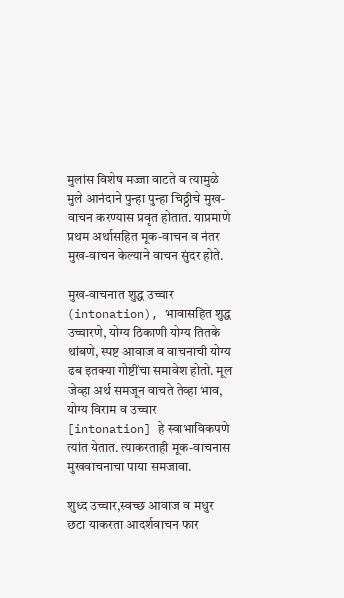मुलांस विशेष मज्जा वाटते व त्यामुळे मुले आनंदाने पुन्हा पुन्हा चिठ्ठीचे मुख-वाचन करण्यास प्रवृत होतात. याप्रमाणे प्रथम अर्थासहित मूक-वाचन व नंतर मुख-वाचन केल्याने वाचन सुंदर होते.

मुख-वाचनात शुद्ध उच्चार (intonation), भावासहित शुद्ध उच्चारणे, योग्य ठिकाणी योग्य तितके थांबणे, स्पष्ट आवाज व वाचनाची योग्य ढब इतक्या गोष्टींचा समावेश होतो. मूल जेव्हा अर्थ समजून वाचते तेव्हा भाव, योग्य विराम व उच्चार [intonation] हे स्वाभाविकपणे त्यांत येतात. त्याकरताही मूक-वाचनास मुखवाचनाचा पाया समजावा.

शुध्द उच्चार,स्वच्छ आवाज व मधुर छटा याकरता आदर्शवाचन फार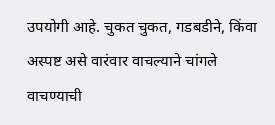उपयोगी आहे. चुकत चुकत, गडबडीने, किंवा अस्पष्ट असे वारंवार वाचल्याने चांगले वाचण्याची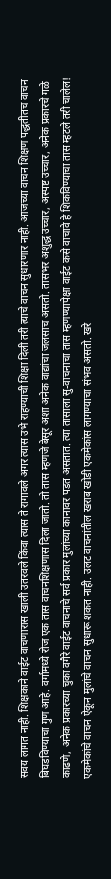सवय लागत नाही. शिक्षकाने वाईट वाचणारास खाली उतरवले किंवा त्यास ते रागावले अगर त्यास उभे राहण्याची शिक्षा दिली तरी त्याचे वाचन सुधारणार नाही. आजच्या वाचन शिक्षण पद्धतीतच वाचन बिघडविण्याचा गुण आहे. वर्गामध्ये रोज एक तास वाचनशिक्षणास दिला जातो. तो तास म्हणजे बेसूर अशा अनेक वाद्यांचा जलसाच असतो. तासभर अशुद्ध उच्चार, अस्पष्ट उच्चार, अनेक प्रकारचे गळे काढणे, अनेक प्रकारच्या चुका वगैरे वाईट वाचनाचे सर्व प्रकार मुलांच्या कानावर पडत असतात. त्या तासाला सु-वाचनाचा तास म्हणण्यापेक्षा वाईट कसे वाचावे हे शिकविण्याचा तास म्हटले तरी चालेल! एकमेकांचे वाचन ऐकून मुलांचे वाचन सुधारू शकत नाही. उलट वाचनांतील खराब खोडी एकमेकांस लागण्याचा संभव असतो. खरे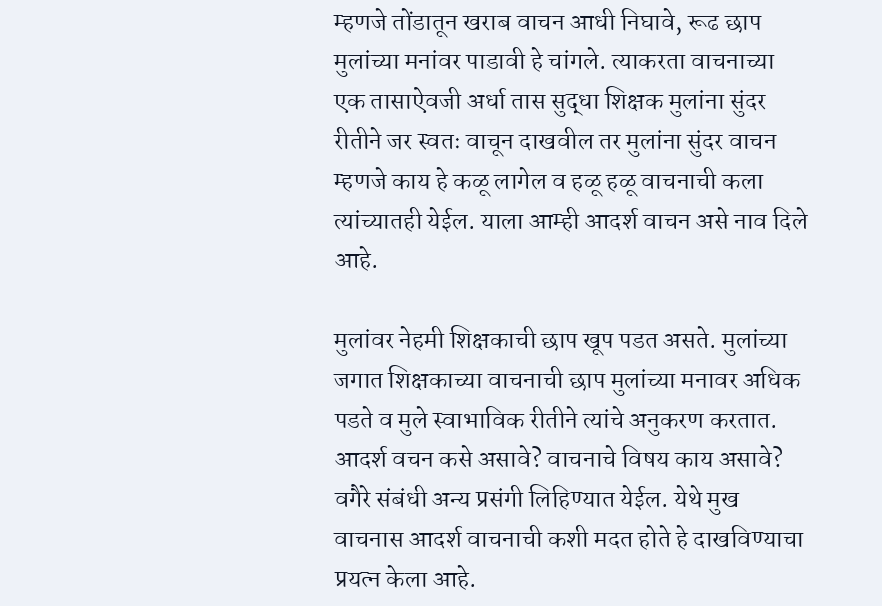म्हणजे तोंडातून खराब वाचन आधी निघावे, रूढ छाप मुलांच्या मनांवर पाडावी हे चांगले. त्याकरता वाचनाच्या एक तासाऐवजी अर्धा तास सुद्धा शिक्षक मुलांना सुंदर रीतीने जर स्वतः वाचून दाखवील तर मुलांना सुंदर वाचन म्हणजे काय हे कळू लागेल व हळू हळू वाचनाची कला त्यांच्यातही येईल. याला आम्ही आदर्श वाचन असे नाव दिले आहे.

मुलांवर नेहमी शिक्षकाची छाप खूप पडत असते. मुलांच्या जगात शिक्षकाच्या वाचनाची छाप मुलांच्या मनावर अधिक पडते व मुले स्वाभाविक रीतीने त्यांचे अनुकरण करतात. आदर्श वचन कसे असावे? वाचनाचे विषय काय असावे? वगैरे संबंधी अन्य प्रसंगी लिहिण्यात येईल. येथे मुख वाचनास आदर्श वाचनाची कशी मदत होते हे दाखविण्याचा प्रयत्न केला आहे.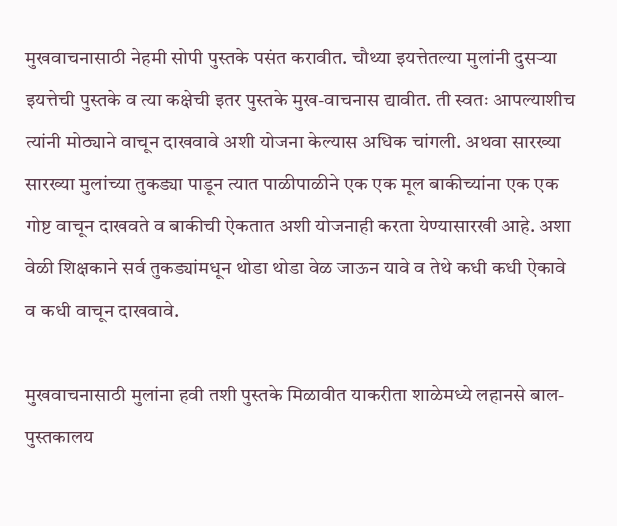मुखवाचनासाठी नेहमी सोपी पुस्तके पसंत करावीत. चौथ्या इयत्तेतल्या मुलांनी दुसऱ्या इयत्तेची पुस्तके व त्या कक्षेची इतर पुस्तके मुख-वाचनास द्यावीत. ती स्वतः आपल्याशीच त्यांनी मोठ्याने वाचून दाखवावे अशी योजना केल्यास अधिक चांगली. अथवा सारख्या सारख्या मुलांच्या तुकड्या पाडून त्यात पाळीपाळीने एक एक मूल बाकीच्यांना एक एक गोष्ट वाचून दाखवते व बाकीची ऐकतात अशी योजनाही करता येण्यासारखी आहे. अशा वेळी शिक्षकाने सर्व तुकड्यांमधून थोडा थोडा वेळ जाऊन यावे व तेथे कधी कधी ऐकावे व कधी वाचून दाखवावे.

मुखवाचनासाठी मुलांना हवी तशी पुस्तके मिळावीत याकरीता शाळेमध्ये लहानसे बाल-पुस्तकालय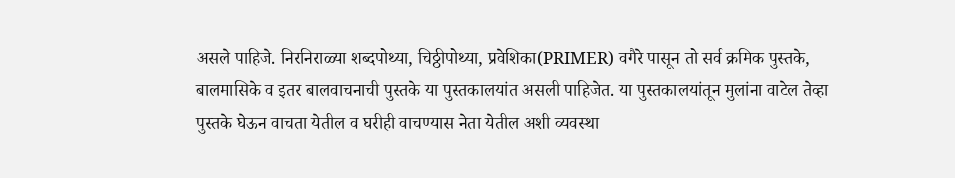असले पाहिजे. निरनिराळ्या शब्दपोथ्या, चिठ्ठीपोथ्या, प्रवेशिका(PRIMER) वगैरे पासून तो सर्व क्रमिक पुस्तके, बालमासिके व इतर बालवाचनाची पुस्तके या पुस्तकालयांत असली पाहिजेत. या पुस्तकालयांतून मुलांना वाटेल तेव्हा पुस्तके घेऊन वाचता येतील व घरीही वाचण्यास नेता येतील अशी व्यवस्था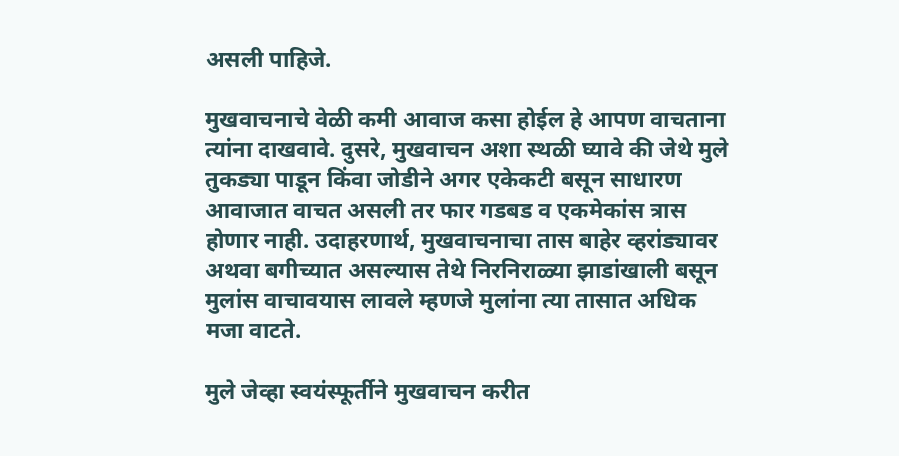असली पाहिजे.

मुखवाचनाचे वेळी कमी आवाज कसा होईल हे आपण वाचताना त्यांना दाखवावे. दुसरे, मुखवाचन अशा स्थळी घ्यावे की जेथे मुले तुकड्या पाडून किंवा जोडीने अगर एकेकटी बसून साधारण आवाजात वाचत असली तर फार गडबड व एकमेकांस त्रास होणार नाही. उदाहरणार्थ, मुखवाचनाचा तास बाहेर व्हरांड्यावर अथवा बगीच्यात असल्यास तेथे निरनिराळ्या झाडांखाली बसून मुलांस वाचावयास लावले म्हणजे मुलांना त्या तासात अधिक मजा वाटते.

मुले जेव्हा स्वयंस्फूर्तीने मुखवाचन करीत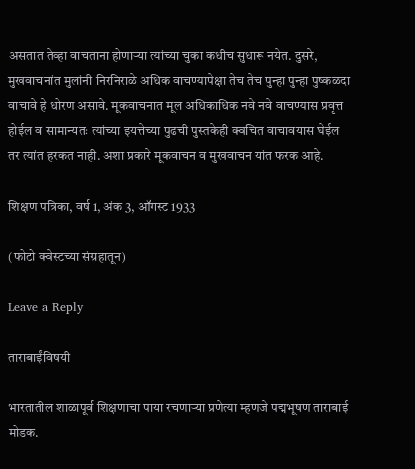असतात तेव्हा वाचताना होणाऱ्या त्यांच्या चुका कधीच सुधारू नयेत. दुसरे, मुखवाचनांत मुलांनी निरनिराळे अधिक वाचण्यापेक्षा तेच तेच पुन्हा पुन्हा पुष्कळदा वाचावे हे धोरण असावे. मूकवाचनात मूल अधिकाधिक नवे नवे वाचण्यास प्रवृत्त होईल व सामान्यतः त्यांच्या इयत्तेच्या पुढची पुस्तकेही क्वचित वाचावयास घेईल तर त्यांत हरकत नाही. अशा प्रकारे मूकवाचन व मुखवाचन यांत फरक आहे.

शिक्षण पत्रिका, वर्ष 1, अंक 3, ऑगस्ट 1933

(फोटो क्वेस्टच्या संग्रहातून)

Leave a Reply

ताराबाईंविषयी

भारतातील शाळापूर्व शिक्षणाचा पाया रचणाऱ्या प्रणेत्या म्हणजे पद्मभूषण ताराबाई मोडक.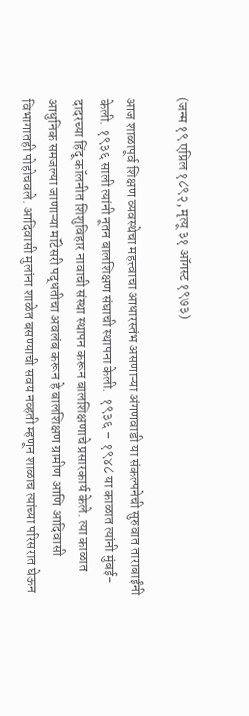(जन्म १९ एप्रिल १८९२, मृत्यू ३१ ऑगस्ट १९७३)

आज शाळापूर्व शिक्षण व्यवस्थेचा महत्त्वाचा आधारस्तंभ असणाऱ्या अंगणवाडी या संकल्पनेची सुरुवात ताराबाईंनी केली. १९३६ साली त्यांनी नूतन बालशिक्षण संघाची स्थापना केली.  १९३६ – १९४८ या काळात त्यांनी मुंबई-दादरच्या हिंदू कॉलनीत शिशुविहार नावाची संस्था स्थापन करून बालशिक्षणाचे प्रसारकार्य केले. त्या काळात आधुनिक समजल्या जाणाऱ्या मॉंटेसरी पद्धतीचा अवलंब करून हे बालशिक्षण ग्रामीण आणि आदिवासी विभागातही पोहोचवले. आदिवासी मुलांना शाळेत बसण्याची सवय नव्हती म्हणून शाळाच त्यांच्या परिसरात घेऊन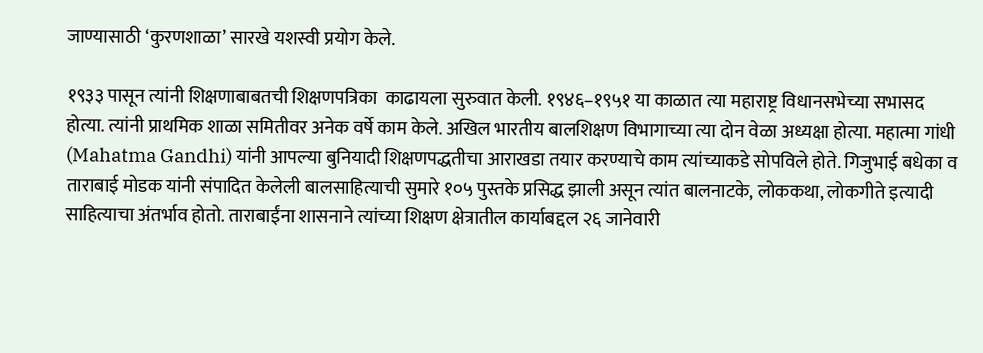जाण्यासाठी ‘कुरणशाळा’ सारखे यशस्वी प्रयोग केले.

१९३३ पासून त्यांनी शिक्षणाबाबतची शिक्षणपत्रिका  काढायला सुरुवात केली. १९४६–१९५१ या काळात त्या महाराष्ट्र विधानसभेच्या सभासद होत्या. त्यांनी प्राथमिक शाळा समितीवर अनेक वर्षे काम केले. अखिल भारतीय बालशिक्षण विभागाच्या त्या दोन वेळा अध्यक्षा होत्या. महात्मा गांधी (Mahatma Gandhi) यांनी आपल्या बुनियादी शिक्षणपद्धतीचा आराखडा तयार करण्याचे काम त्यांच्याकडे सोपविले होते. गिजुभाई बधेका व ताराबाई मोडक यांनी संपादित केलेली बालसाहित्याची सुमारे १०५ पुस्तके प्रसिद्ध झाली असून त्यांत बालनाटके, लोककथा, लोकगीते इत्यादी साहित्याचा अंतर्भाव होतो. ताराबाईंना शासनाने त्यांच्या शिक्षण क्षेत्रातील कार्याबद्दल २६ जानेवारी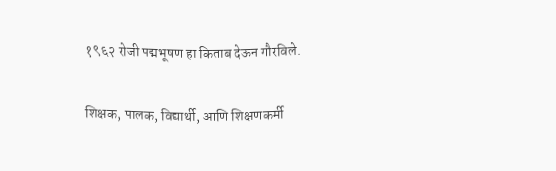१९६२ रोजी पद्मभूषण हा किताब देऊन गौरविले.

शिक्षक, पालक, विद्यार्थी, आणि शिक्षणकर्मी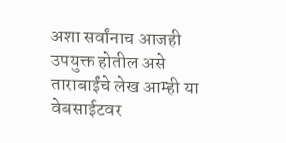अशा सर्वांनाच आजही उपयुक्त होतील असे ताराबाईंचे लेख आम्ही या वेबसाईटवर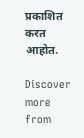प्रकाशित करत आहोत.

Discover more from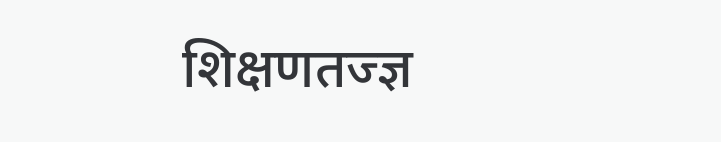शिक्षणतज्ज्ञ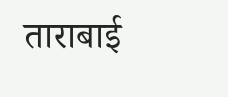ताराबाई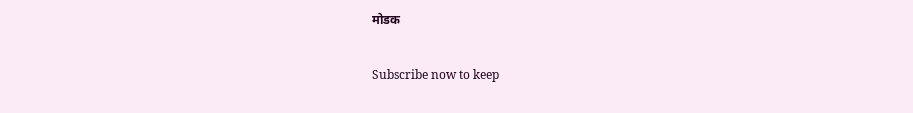मोडक

Subscribe now to keep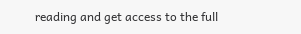reading and get access to the full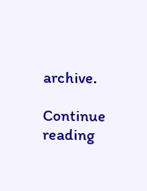archive.

Continue reading